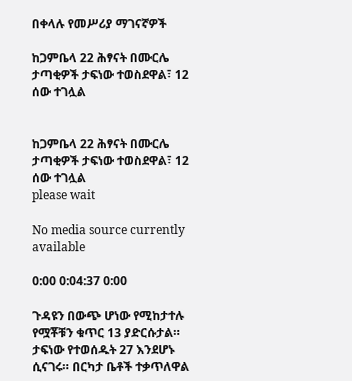በቀላሉ የመሥሪያ ማገናኛዎች

ከጋምቤላ 22 ሕፃናት በሙርሌ ታጣቂዎች ታፍነው ተወስደዋል፣ 12 ሰው ተገሏል


ከጋምቤላ 22 ሕፃናት በሙርሌ ታጣቂዎች ታፍነው ተወስደዋል፣ 12 ሰው ተገሏል
please wait

No media source currently available

0:00 0:04:37 0:00

ጉዳዩን በውጭ ሆነው የሚከታተሉ የሟቾቹን ቁጥር 13 ያድርሱታል። ታፍነው የተወሰዱት 27 እንደሆኑ ሲናገሩ። በርካታ ቤቶች ተቃጥለዋል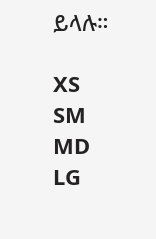ይላሉ።

XS
SM
MD
LG